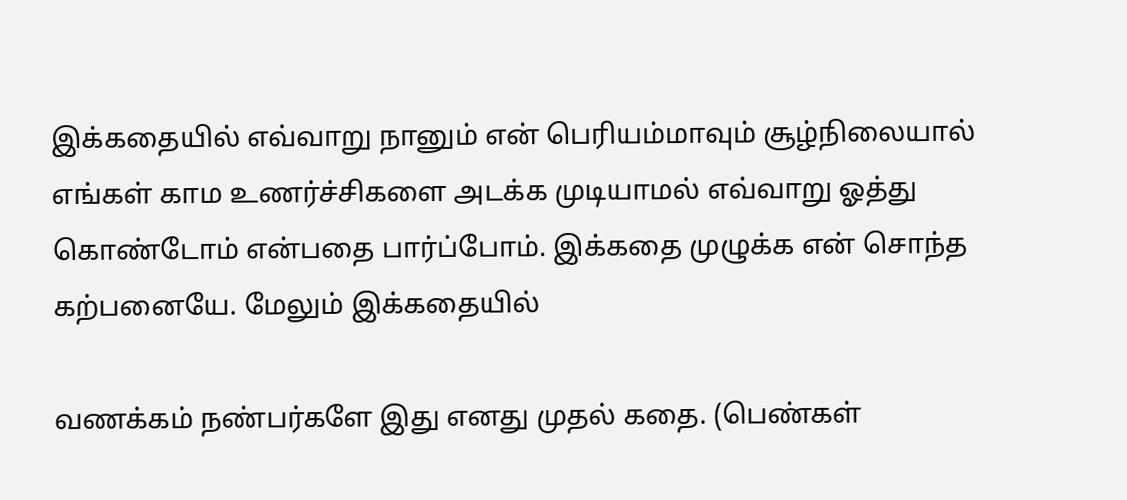இக்கதையில் எவ்வாறு நானும் என் பெரியம்மாவும் சூழ்நிலையால் எங்கள் காம உணர்ச்சிகளை அடக்க முடியாமல் எவ்வாறு ஓத்து கொண்டோம் என்பதை பார்ப்போம். இக்கதை முழுக்க என் சொந்த கற்பனையே. மேலும் இக்கதையில்

வணக்கம் நண்பர்களே இது எனது முதல் கதை. (பெண்கள்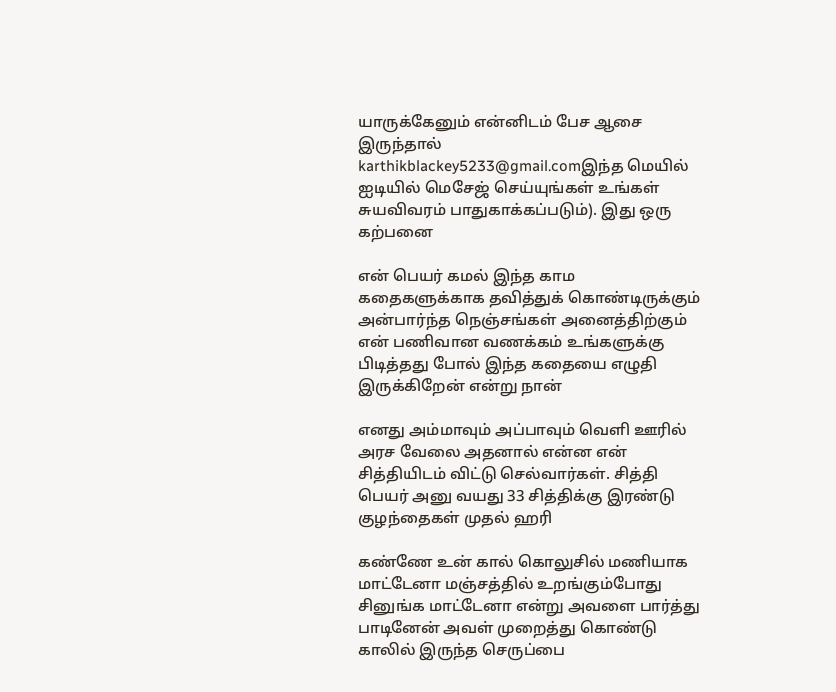யாருக்கேனும் என்னிடம் பேச ஆசை இருந்தால் karthikblackey5233@gmail.comஇந்த மெயில் ஐடியில் மெசேஜ் செய்யுங்கள் உங்கள் சுயவிவரம் பாதுகாக்கப்படும்). இது ஒரு கற்பனை

என் பெயர் கமல் இந்த காம கதைகளுக்காக தவித்துக் கொண்டிருக்கும் அன்பார்ந்த நெஞ்சங்கள் அனைத்திற்கும் என் பணிவான வணக்கம் உங்களுக்கு பிடித்தது போல் இந்த கதையை எழுதி இருக்கிறேன் என்று நான்

எனது அம்மாவும் அப்பாவும் வெளி ஊரில் அரச வேலை அதனால் என்ன என் சித்தியிடம் விட்டு செல்வார்கள். சித்தி பெயர் அனு வயது 33 சித்திக்கு இரண்டு குழந்தைகள் முதல் ஹரி

கண்ணே உன் கால் கொலுசில் மணியாக மாட்டேனா மஞ்சத்தில் உறங்கும்போது சினுங்க மாட்டேனா என்று அவளை பார்த்து பாடினேன் அவள் முறைத்து கொண்டு காலில் இருந்த செருப்பை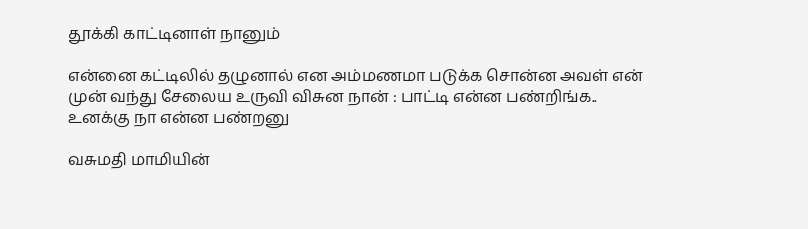தூக்கி காட்டினாள் நானும்

என்னை கட்டிலில் தழுனால் என அம்மணமா படுக்க சொன்ன அவள் என் முன் வந்து சேலைய உருவி விசுன நான் : பாட்டி என்ன பண்றிங்க.. உனக்கு நா என்ன பண்றனு

வசுமதி மாமியின்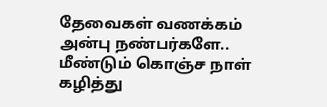தேவைகள் வணக்கம் அன்பு நண்பர்களே.. மீண்டும் கொஞ்ச நாள் கழித்து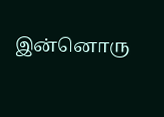இன்னொரு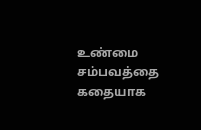உண்மை சம்பவத்தை கதையாக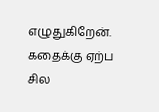எழுதுகிறேன். கதைக்கு ஏற்ப சில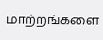மாற்றங்களை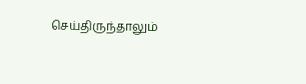செய்திருந்தாலும்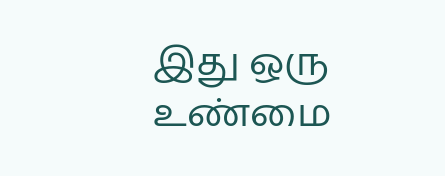இது ஒரு உண்மை